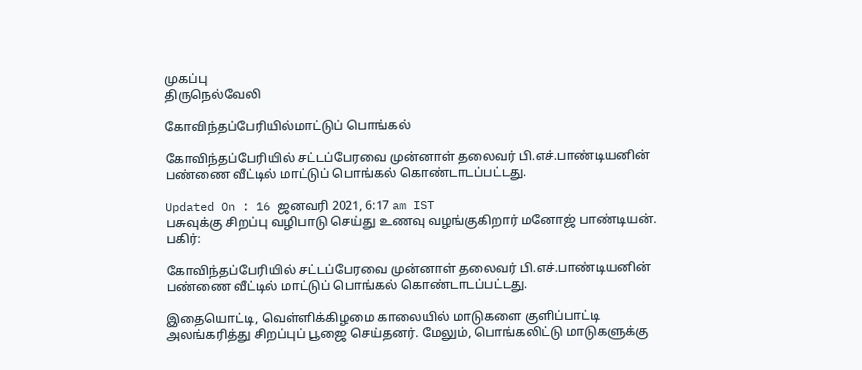முகப்பு
திருநெல்வேலி

கோவிந்தப்பேரியில்மாட்டுப் பொங்கல்

கோவிந்தப்பேரியில் சட்டப்பேரவை முன்னாள் தலைவர் பி.எச்.பாண்டியனின் பண்ணை வீட்டில் மாட்டுப் பொங்கல் கொண்டாடப்பட்டது.

Updated On : 16 ஜனவரி 2021, 6:17 am IST
பசுவுக்கு சிறப்பு வழிபாடு செய்து உணவு வழங்குகிறார் மனோஜ் பாண்டியன்.
பகிர்:

கோவிந்தப்பேரியில் சட்டப்பேரவை முன்னாள் தலைவர் பி.எச்.பாண்டியனின் பண்ணை வீட்டில் மாட்டுப் பொங்கல் கொண்டாடப்பட்டது.

இதையொட்டி, வெள்ளிக்கிழமை காலையில் மாடுகளை குளிப்பாட்டி அலங்கரித்து சிறப்புப் பூஜை செய்தனர். மேலும், பொங்கலிட்டு மாடுகளுக்கு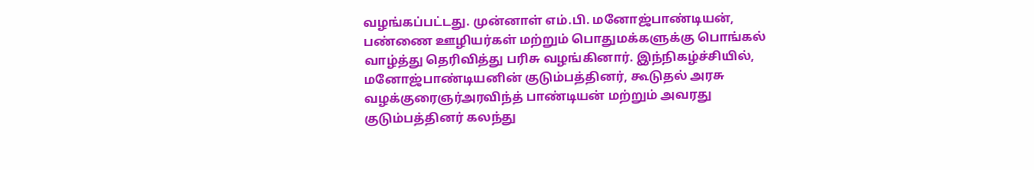வழங்கப்பட்டது. முன்னாள் எம்.பி. மனோஜ்பாண்டியன், பண்ணை ஊழியர்கள் மற்றும் பொதுமக்களுக்கு பொங்கல் வாழ்த்து தெரிவித்து பரிசு வழங்கினார். இந்நிகழ்ச்சியில், மனோஜ்பாண்டியனின் குடும்பத்தினர், கூடுதல் அரசு வழக்குரைஞர்அரவிந்த் பாண்டியன் மற்றும் அவரது குடும்பத்தினர் கலந்து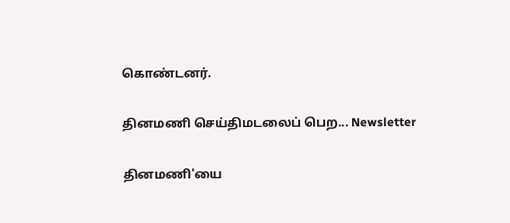கொண்டனர்.

தினமணி செய்திமடலைப் பெற... Newsletter

தினமணி'யை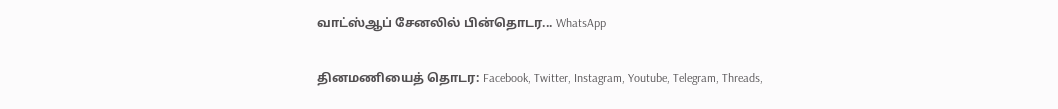வாட்ஸ்ஆப் சேனலில் பின்தொடர... WhatsApp

தினமணியைத் தொடர: Facebook, Twitter, Instagram, Youtube, Telegram, Threads,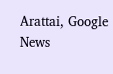Arattai, Google News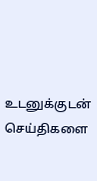உடனுக்குடன் செய்திகளை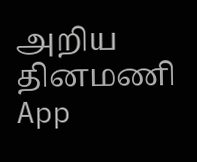அறிய தினமணி App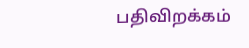பதிவிறக்கம்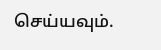செய்யவும்.